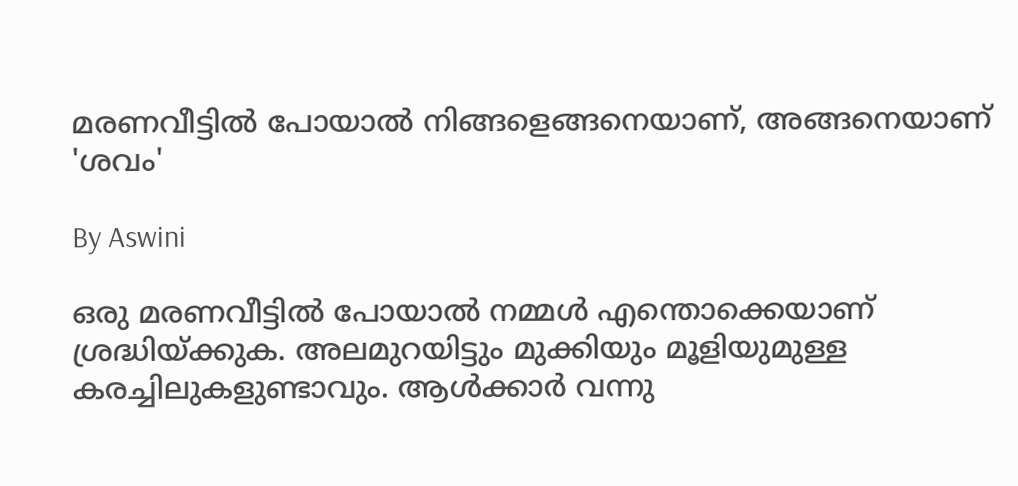മരണവീട്ടില്‍ പോയാല്‍ നിങ്ങളെങ്ങനെയാണ്, അങ്ങനെയാണ് 'ശവം'

By Aswini

ഒരു മരണവീട്ടില്‍ പോയാല്‍ നമ്മള്‍ എന്തൊക്കെയാണ് ശ്രദ്ധിയ്ക്കുക. അലമുറയിട്ടും മുക്കിയും മൂളിയുമുള്ള കരച്ചിലുകളുണ്ടാവും. ആള്‍ക്കാര്‍ വന്നു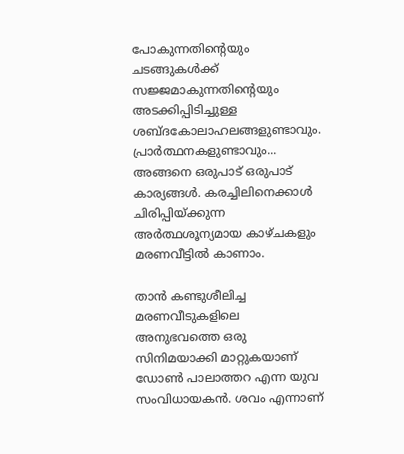പോകുന്നതിന്റെയും ചടങ്ങുകള്‍ക്ക് സജ്ജമാകുന്നതിന്റെയും അടക്കിപ്പിടിച്ചുള്ള ശബ്ദകോലാഹലങ്ങളുണ്ടാവും. പ്രാര്‍ത്ഥനകളുണ്ടാവും... അങ്ങനെ ഒരുപാട് ഒരുപാട് കാര്യങ്ങള്‍. കരച്ചിലിനെക്കാള്‍ ചിരിപ്പിയ്ക്കുന്ന അര്‍ത്ഥശൂന്യമായ കാഴ്ചകളും മരണവീട്ടില്‍ കാണാം.

താന്‍ കണ്ടുശീലിച്ച മരണവീടുകളിലെ അനുഭവത്തെ ഒരു സിനിമയാക്കി മാറ്റുകയാണ് ഡോണ്‍ പാലാത്തറ എന്ന യുവ സംവിധായകന്‍. ശവം എന്നാണ്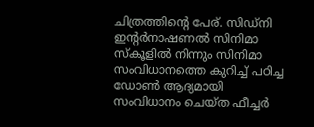ചിത്രത്തിന്റെ പേര്. സിഡ്‌നി ഇന്റര്‍നാഷണല്‍ സിനിമാ സ്‌കൂളില്‍ നിന്നും സിനിമാ സംവിധാനത്തെ കുറിച്ച് പഠിച്ച ഡോണ്‍ ആദ്യമായി സംവിധാനം ചെയ്ത ഫീച്ചര്‍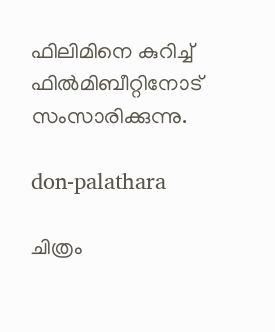ഫിലിമിനെ കുറിച്ച് ഫില്‍മിബീറ്റിനോട് സംസാരിക്കുന്നു.

don-palathara

ചിത്രം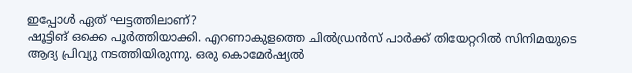ഇപ്പോള്‍ ഏത് ഘട്ടത്തിലാണ്?
ഷൂട്ടിങ് ഒക്കെ പൂര്‍ത്തിയാക്കി. എറണാകുളത്തെ ചില്‍ഡ്രന്‍സ് പാര്‍ക്ക് തിയേറ്ററില്‍ സിനിമയുടെ ആദ്യ പ്രിവ്യു നടത്തിയിരുന്നു. ഒരു കൊമേര്‍ഷ്യല്‍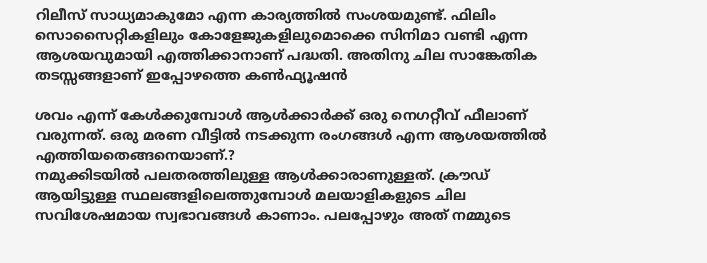റിലീസ് സാധ്യമാകുമോ എന്ന കാര്യത്തില്‍ സംശയമുണ്ട്. ഫിലിം സൊസൈറ്റികളിലും കോളേജുകളിലുമൊക്കെ സിനിമാ വണ്ടി എന്ന ആശയവുമായി എത്തിക്കാനാണ് പദ്ധതി. അതിനു ചില സാങ്കേതിക തടസ്സങ്ങളാണ് ഇപ്പോഴത്തെ കണ്‍ഫ്യൂഷന്‍

ശവം എന്ന് കേള്‍ക്കുമ്പോള്‍ ആള്‍ക്കാര്‍ക്ക് ഒരു നെഗറ്റീവ് ഫീലാണ് വരുന്നത്. ഒരു മരണ വീട്ടില്‍ നടക്കുന്ന രംഗങ്ങള്‍ എന്ന ആശയത്തില്‍ എത്തിയതെങ്ങനെയാണ്.?
നമുക്കിടയില്‍ പലതരത്തിലുള്ള ആള്‍ക്കാരാണുള്ളത്. ക്രൗഡ് ആയിട്ടുള്ള സ്ഥലങ്ങളിലെത്തുമ്പോള്‍ മലയാളികളുടെ ചില സവിശേഷമായ സ്വഭാവങ്ങള്‍ കാണാം. പലപ്പോഴും അത് നമ്മുടെ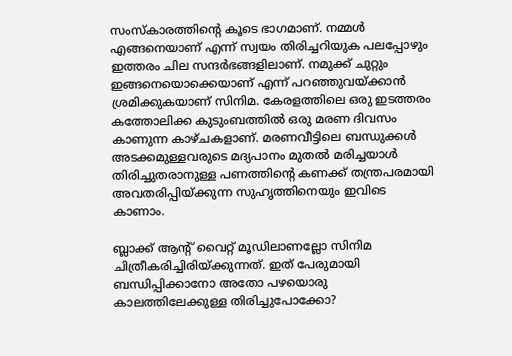സംസ്‌കാരത്തിന്റെ കൂടെ ഭാഗമാണ്. നമ്മള്‍ എങ്ങനെയാണ് എന്ന് സ്വയം തിരിച്ചറിയുക പലപ്പോഴും ഇത്തരം ചില സന്ദര്‍ഭങ്ങളിലാണ്. നമുക്ക് ചുറ്റും ഇങ്ങനെയൊക്കെയാണ് എന്ന് പറഞ്ഞുവയ്ക്കാന്‍ ശ്രമിക്കുകയാണ് സിനിമ. കേരളത്തിലെ ഒരു ഇടത്തരം കത്തോലിക്ക കുടുംബത്തില്‍ ഒരു മരണ ദിവസം കാണുന്ന കാഴ്ചകളാണ്. മരണവീട്ടിലെ ബന്ധുക്കള്‍ അടക്കമുള്ളവരുടെ മദ്യപാനം മുതല്‍ മരിച്ചയാള്‍ തിരിച്ചുതരാനുള്ള പണത്തിന്റെ കണക്ക് തന്ത്രപരമായി അവതരിപ്പിയ്ക്കുന്ന സുഹൃത്തിനെയും ഇവിടെ കാണാം.

ബ്ലാക്ക് ആന്റ് വൈറ്റ് മൂഡിലാണല്ലോ സിനിമ ചിത്രീകരിച്ചിരിയ്ക്കുന്നത്. ഇത് പേരുമായി ബന്ധിപ്പിക്കാനോ അതോ പഴയൊരു കാലത്തിലേക്കുള്ള തിരിച്ചുപോക്കോ?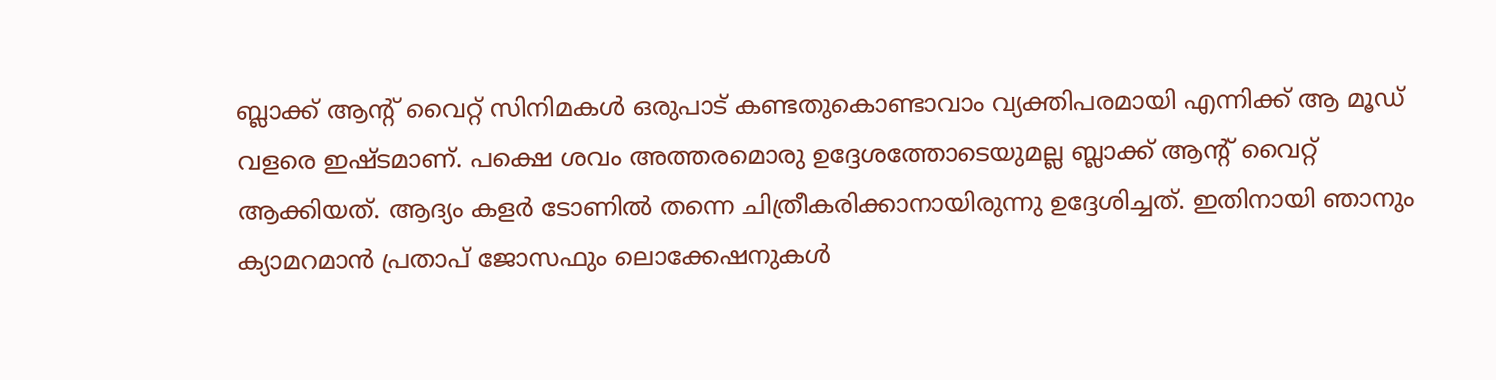ബ്ലാക്ക് ആന്റ് വൈറ്റ് സിനിമകള്‍ ഒരുപാട് കണ്ടതുകൊണ്ടാവാം വ്യക്തിപരമായി എന്നിക്ക് ആ മൂഡ് വളരെ ഇഷ്ടമാണ്. പക്ഷെ ശവം അത്തരമൊരു ഉദ്ദേശത്തോടെയുമല്ല ബ്ലാക്ക് ആന്റ് വൈറ്റ് ആക്കിയത്. ആദ്യം കളര്‍ ടോണില്‍ തന്നെ ചിത്രീകരിക്കാനായിരുന്നു ഉദ്ദേശിച്ചത്. ഇതിനായി ഞാനും ക്യാമറമാന്‍ പ്രതാപ് ജോസഫും ലൊക്കേഷനുകള്‍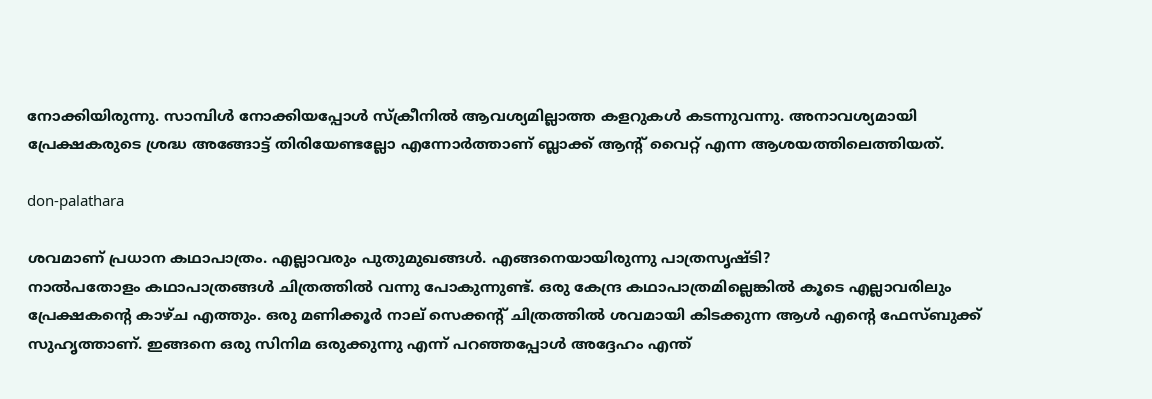നോക്കിയിരുന്നു. സാമ്പിള്‍ നോക്കിയപ്പോള്‍ സ്‌ക്രീനില്‍ ആവശ്യമില്ലാത്ത കളറുകള്‍ കടന്നുവന്നു. അനാവശ്യമായി പ്രേക്ഷകരുടെ ശ്രദ്ധ അങ്ങോട്ട് തിരിയേണ്ടല്ലോ എന്നോര്‍ത്താണ് ബ്ലാക്ക് ആന്റ് വൈറ്റ് എന്ന ആശയത്തിലെത്തിയത്.

don-palathara

ശവമാണ് പ്രധാന കഥാപാത്രം. എല്ലാവരും പുതുമുഖങ്ങള്‍. എങ്ങനെയായിരുന്നു പാത്രസൃഷ്ടി?
നാല്‍പതോളം കഥാപാത്രങ്ങള്‍ ചിത്രത്തില്‍ വന്നു പോകുന്നുണ്ട്. ഒരു കേന്ദ്ര കഥാപാത്രമില്ലെങ്കില്‍ കൂടെ എല്ലാവരിലും പ്രേക്ഷകന്റെ കാഴ്ച എത്തും. ഒരു മണിക്കൂര്‍ നാല് സെക്കന്റ് ചിത്രത്തില്‍ ശവമായി കിടക്കുന്ന ആള്‍ എന്റെ ഫേസ്ബുക്ക് സുഹൃത്താണ്. ഇങ്ങനെ ഒരു സിനിമ ഒരുക്കുന്നു എന്ന് പറഞ്ഞപ്പോള്‍ അദ്ദേഹം എന്ത്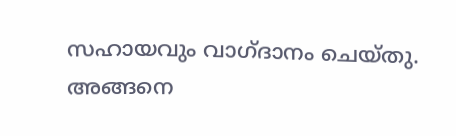സഹായവും വാഗ്ദാനം ചെയ്തു. അങ്ങനെ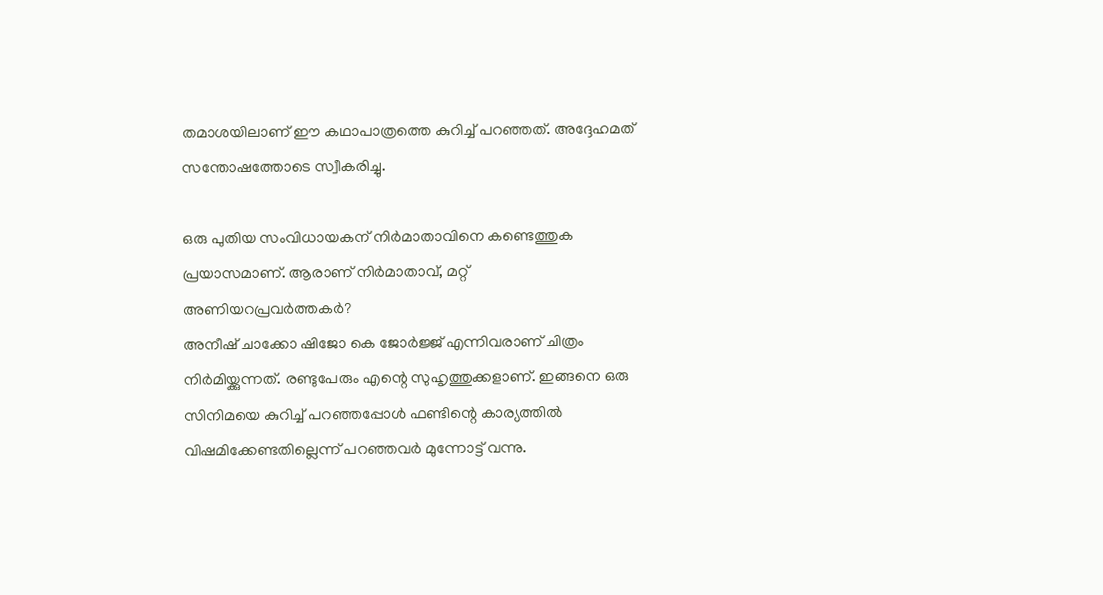തമാശയിലാണ് ഈ കഥാപാത്രത്തെ കുറിച്ച് പറഞ്ഞത്. അദ്ദേഹമത് സന്തോഷത്തോടെ സ്വീകരിച്ചു.

ഒരു പുതിയ സംവിധായകന് നിര്‍മാതാവിനെ കണ്ടെത്തുക പ്രയാസമാണ്. ആരാണ് നിര്‍മാതാവ്, മറ്റ് അണിയറപ്രവര്‍ത്തകര്‍?
അനീഷ് ചാക്കോ ഷിജോ കെ ജോര്‍ജ്ജ് എന്നിവരാണ് ചിത്രം നിര്‍മിയ്ക്കുന്നത്. രണ്ടുപേരും എന്റെ സുഹൃത്തുക്കളാണ്. ഇങ്ങനെ ഒരു സിനിമയെ കുറിച്ച് പറഞ്ഞപ്പോള്‍ ഫണ്ടിന്റെ കാര്യത്തില്‍ വിഷമിക്കേണ്ടതില്ലെന്ന് പറഞ്ഞവര്‍ മുന്നോട്ട് വന്നു.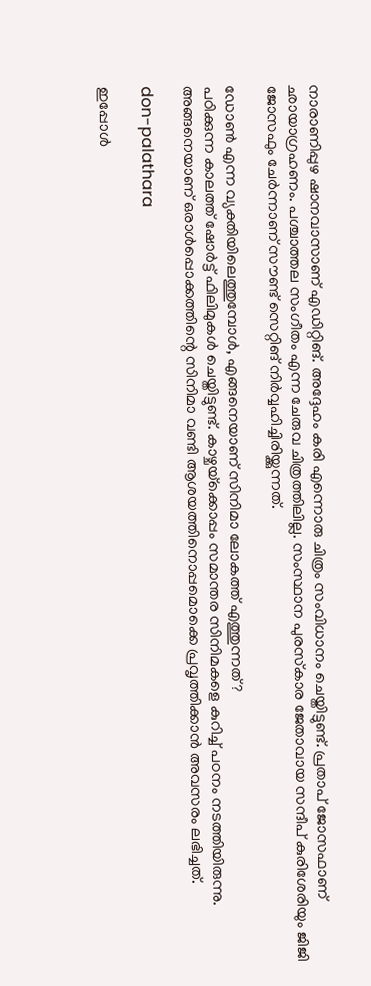നാരാണിപ്പുഴ ഷാനവാസാണ് എഡിറ്റിങ്. അദ്ദേഹം കരി എന്നൊരു ചിത്രം സംവിധാനം ചെയ്തിട്ടുണ്ട്. പ്രതാപ് ജോസഫാണ് ഛായാഗ്രഹണം. പശ്ചാത്തല സംഗീതം എന്ന ചേരുവ ചിത്രത്തിലില്ല. സംസ്ഥാന പുരസ്‌കാര ജേതാവായ സന്ദീപ് കുരിശേരിയും ജിജി ജോസഫും ചേര്‍ന്നാണ് സൗണ്ട് സെറ്റിങ് നിര്‍വ്വഹിച്ചിരിയ്ക്കുന്നത്.

ഡോണ്‍ എന്ന വ്യക്തിയിലെത്തുമ്പോള്‍, എങ്ങനെയാണ് സിനിമാ ലോകത്ത് എത്തുന്നത്?
പഠിക്കുന്ന കാലത്ത് ഷോര്‍ട്ട് ഫിലിമുകള്‍ ചെയ്തിട്ടുണ്ട്. കാഴ്ചയ്‌ക്കൊപ്പം സമാന്തര സിനിമകളെ കുറിച്ച് പഠനം നടത്തിയിരുന്നു. അങ്ങനെയാണ് ഒരാള്‍പ്പൊക്കത്തിന്റെ സിനിമാ വണ്ടി ആശയത്തിനൊപ്പമൊക്കെ പ്രവൃത്തിക്കാന്‍ അവസരം ലഭിച്ചത്.

don-palathara

ഇപ്പോള്‍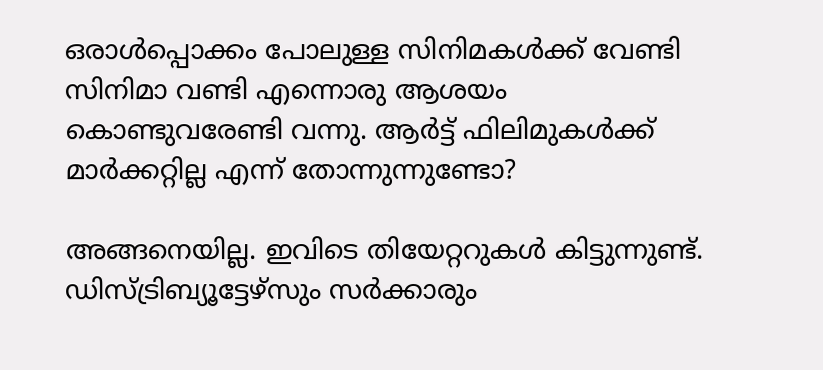ഒരാള്‍പ്പൊക്കം പോലുള്ള സിനിമകള്‍ക്ക് വേണ്ടി സിനിമാ വണ്ടി എന്നൊരു ആശയം കൊണ്ടുവരേണ്ടി വന്നു. ആര്‍ട്ട് ഫിലിമുകള്‍ക്ക് മാര്‍ക്കറ്റില്ല എന്ന് തോന്നുന്നുണ്ടോ?

അങ്ങനെയില്ല. ഇവിടെ തിയേറ്ററുകള്‍ കിട്ടുന്നുണ്ട്. ഡിസ്ട്രിബ്യൂട്ടേഴ്‌സും സര്‍ക്കാരും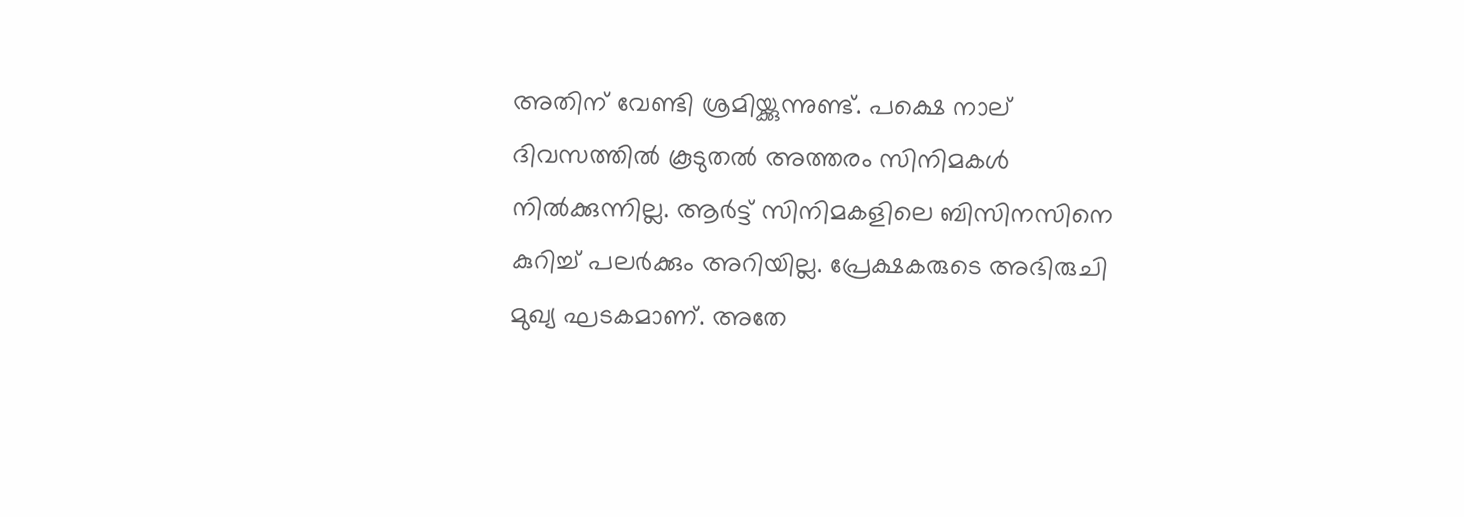അതിന് വേണ്ടി ശ്രമിയ്ക്കുന്നുണ്ട്. പക്ഷെ നാല് ദിവസത്തില്‍ കൂടുതല്‍ അത്തരം സിനിമകള്‍ നില്‍ക്കുന്നില്ല. ആര്‍ട്ട് സിനിമകളിലെ ബിസിനസിനെ കുറിച്ച് പലര്‍ക്കും അറിയില്ല. പ്രേക്ഷകരുടെ അഭിരുചി മുഖ്യ ഘടകമാണ്. അതേ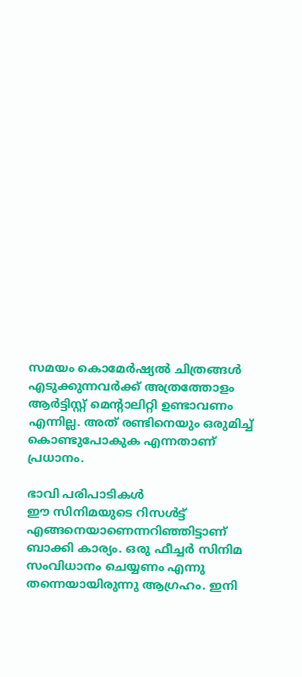സമയം കൊമേര്‍ഷ്യല്‍ ചിത്രങ്ങള്‍ എടുക്കുന്നവര്‍ക്ക് അത്രത്തോളം ആര്‍ട്ടിസ്റ്റ് മെന്റാലിറ്റി ഉണ്ടാവണം എന്നില്ല. അത് രണ്ടിനെയും ഒരുമിച്ച് കൊണ്ടുപോകുക എന്നതാണ് പ്രധാനം.

ഭാവി പരിപാടികള്‍
ഈ സിനിമയുടെ റിസള്‍ട്ട് എങ്ങനെയാണെന്നറിഞ്ഞിട്ടാണ് ബാക്കി കാര്യം. ഒരു ഫീച്ചര്‍ സിനിമ സംവിധാനം ചെയ്യണം എന്നു തന്നെയായിരുന്നു ആഗ്രഹം. ഇനി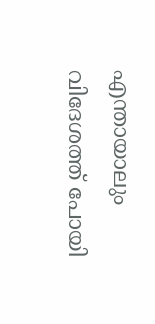എന്തായാലും വിദേശത്ത് പോയി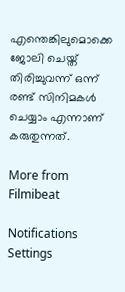എന്തെങ്കിലുമൊക്കെ ജോലി ചെയ്ത് തിരിച്ചുവന്ന് ഒന്ന് രണ്ട് സിനിമകള്‍ ചെയ്യാം എന്നാണ് കരുതുന്നത്.

More from Filmibeat

Notifications
Settings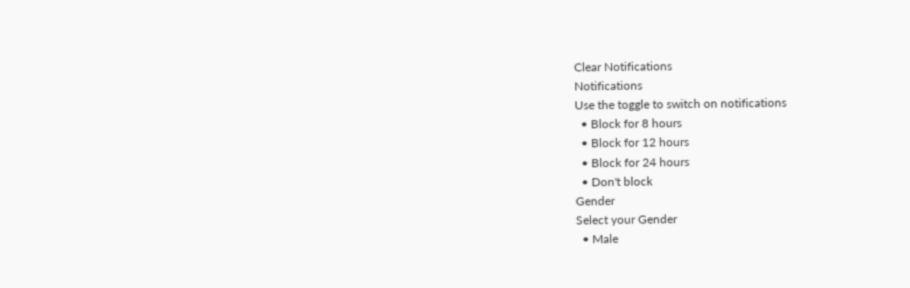Clear Notifications
Notifications
Use the toggle to switch on notifications
  • Block for 8 hours
  • Block for 12 hours
  • Block for 24 hours
  • Don't block
Gender
Select your Gender
  • Male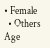• Female
  • Others
Age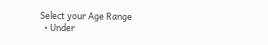Select your Age Range
  • Under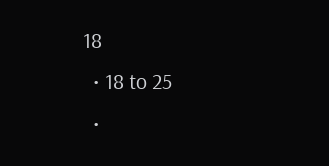18
  • 18 to 25
  •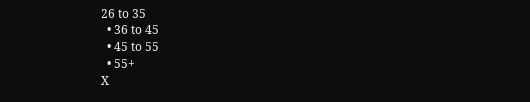26 to 35
  • 36 to 45
  • 45 to 55
  • 55+
X